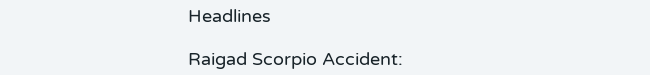Headlines

Raigad Scorpio Accident: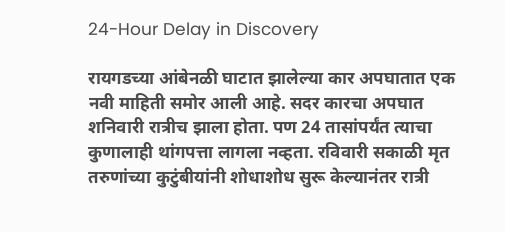24-Hour Delay in Discovery

रायगडच्या आंबेनळी घाटात झालेल्या कार अपघातात एक नवी माहिती समोर आली आहे. सदर कारचा अपघात शनिवारी रात्रीच झाला होता. पण 24 तासांपर्यंत त्याचा कुणालाही थांगपत्ता लागला नव्हता. रविवारी सकाळी मृत तरुणांच्या कुटुंबीयांनी शोधाशोध सुरू केल्यानंतर रात्री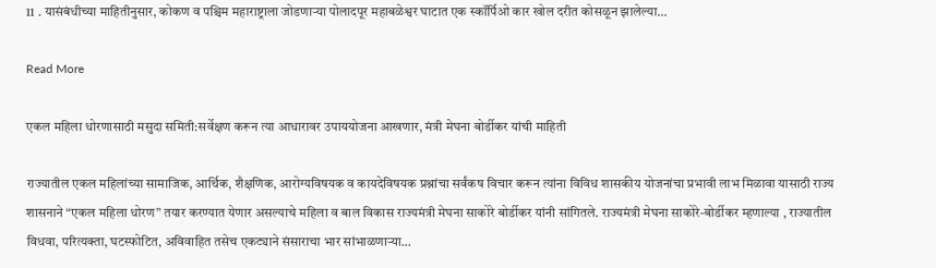11 . यासंबंधीच्या माहितीनुसार, कोकण व पश्चिम महाराष्ट्राला जोडणाऱ्या पोलादपूर महाबळेश्वर घाटात एक स्कॉर्पिओ कार खोल दरीत कोसळून झालेल्या…

Read More

एकल महिला धोरणासाठी मसुदा समिती:सर्वेक्षण करून त्या आधारावर उपाययोजना आखणार, मंत्री मेघना बोर्डीकर यांची माहिती

राज्यातील एकल महिलांच्या सामाजिक, आर्थिक, शैक्षणिक, आरोग्यविषयक व कायदेविषयक प्रश्नांचा सर्वंकष विचार करून त्यांना विविध शासकीय योजनांचा प्रभावी लाभ मिळावा यासाठी राज्य शासनाने “एकल महिला धोरण” तयार करण्यात येणार असल्याचे महिला व बाल विकास राज्यमंत्री मेघना साकोरे बोर्डीकर यांनी सांगितले. राज्यमंत्री मेघना साकोरे-बोर्डीकर म्हणाल्या , राज्यातील विधवा, परित्यक्ता, घटस्फोटित, अविवाहित तसेच एकट्याने संसाराचा भार सांभाळणाऱ्या…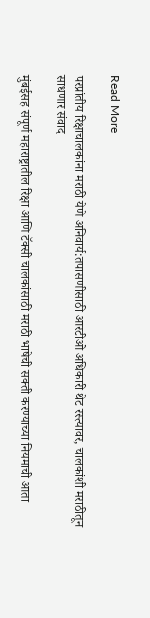Read More

परप्रांतीय रिक्षाचालकांना मराठी येणे अनिवार्य:तपासणीसाठी आरटीओ अधिकारी थेट रस्त्यावर, चालकांशी मराठीतून साधणार संवाद

मुंबईसह संपूर्ण महाराष्ट्रातील रिक्षा आणि टॅक्सी चालकांसाठी मराठी भाषेची सक्ती करण्याच्या नियमाची आता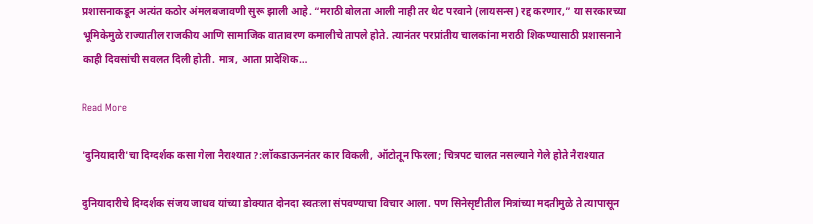प्रशासनाकडून अत्यंत कठोर अंमलबजावणी सुरू झाली आहे. “मराठी बोलता आली नाही तर थेट परवाने (लायसन्स) रद्द करणार,” या सरकारच्या भूमिकेमुळे राज्यातील राजकीय आणि सामाजिक वातावरण कमालीचे तापले होते. त्यानंतर परप्रांतीय चालकांना मराठी शिकण्यासाठी प्रशासनाने काही दिवसांची सवलत दिली होती. मात्र, आता प्रादेशिक…

Read More

'दुनियादारी'चा दिग्दर्शक कसा गेला नैराश्यात?:लॉकडाऊननंतर कार विकली, ऑटोतून फिरला; चित्रपट चालत नसल्याने गेले होते नैराश्यात

दुनियादारीचे दिग्दर्शक संजय जाधव यांच्या डोक्यात दोनदा स्वतःला संपवण्याचा विचार आला. पण सिनेसृष्टीतील मित्रांच्या मदतीमुळे ते त्यापासून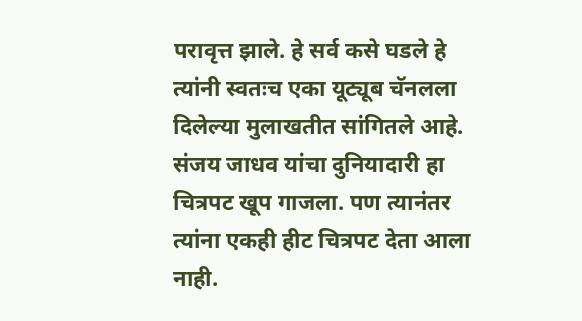परावृत्त झाले. हे सर्व कसे घडले हे त्यांनी स्वतःच एका यूट्यूब चॅनलला दिलेल्या मुलाखतीत सांगितले आहे. संजय जाधव यांचा दुनियादारी हा चित्रपट खूप गाजला. पण त्यानंतर त्यांना एकही हीट चित्रपट देता आला नाही.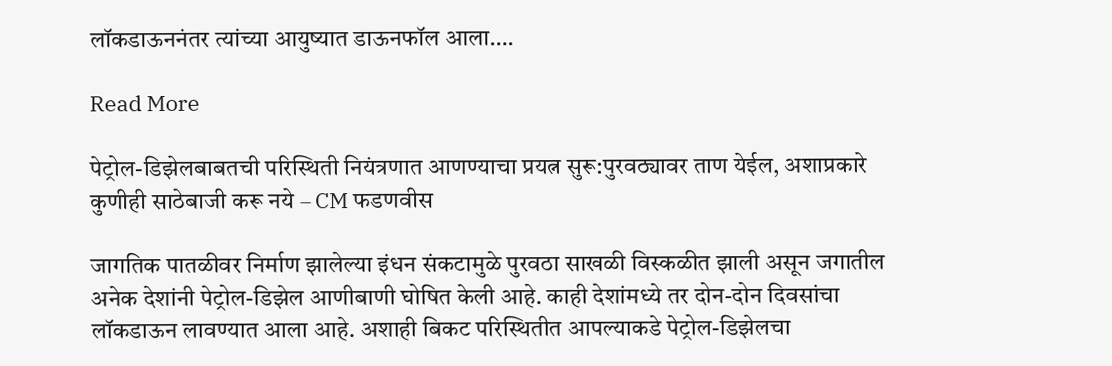लॉकडाऊननंतर त्यांच्या आयुष्यात डाऊनफॉल आला….

Read More

पेट्रोल-डिझेलबाबतची परिस्थिती नियंत्रणात आणण्याचा प्रयत्न सुरू:पुरवठ्यावर ताण येईल, अशाप्रकारे कुणीही साठेबाजी करू नये – CM फडणवीस

जागतिक पातळीवर निर्माण झालेल्या इंधन संकटामुळे पुरवठा साखळी विस्कळीत झाली असून जगातील अनेक देशांनी पेट्रोल-डिझेल आणीबाणी घोषित केली आहे. काही देशांमध्ये तर दोन-दोन दिवसांचा लॉकडाऊन लावण्यात आला आहे. अशाही बिकट परिस्थितीत आपल्याकडे पेट्रोल-डिझेलचा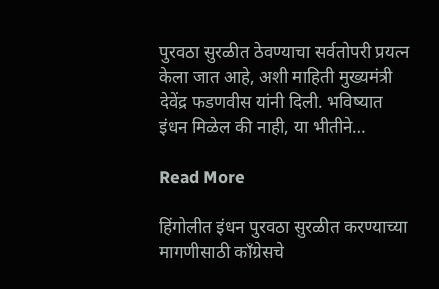पुरवठा सुरळीत ठेवण्याचा सर्वतोपरी प्रयत्न केला जात आहे, अशी माहिती मुख्यमंत्री देवेंद्र फडणवीस यांनी दिली. भविष्यात इंधन मिळेल की नाही, या भीतीने…

Read More

हिंगोलीत इंधन पुरवठा सुरळीत करण्याच्या मागणीसाठी काँग्रेसचे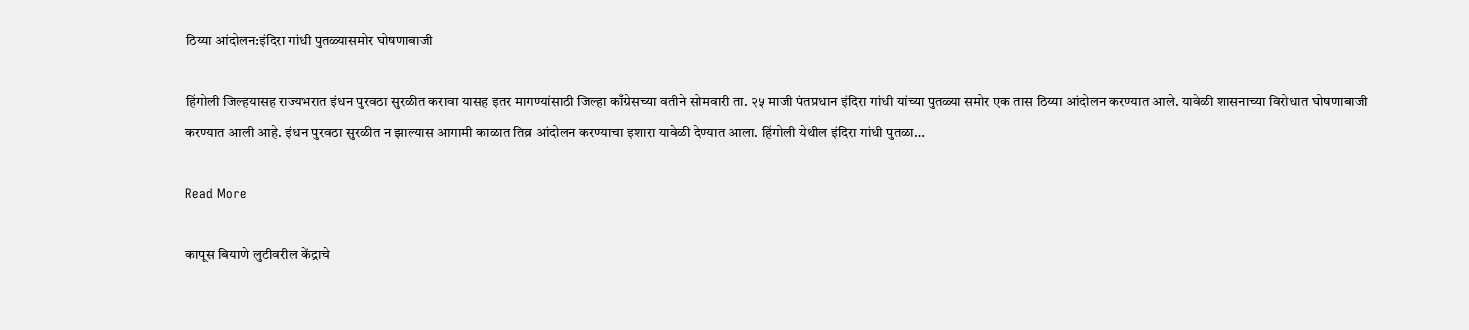ठिय्या आंदोलन:इंदिरा गांधी पुतळ्यासमोर घोषणाबाजी

हिंगोली जिल्हयासह राज्यभरात इंधन पुरवठा सुरळीत करावा यासह इतर मागण्यांसाठी जिल्हा काँग्रेसच्या वतीने सोमवारी ता. २५ माजी पंतप्रधान इंदिरा गांधी यांच्या पुतळ्या समोर एक तास ठिय्या आंदोलन करण्यात आले. यावेळी शासनाच्या विरोधात घोषणाबाजी करण्यात आली आहे. इंधन पुरवठा सुरळीत न झाल्यास आगामी काळात तिव्र आंदोलन करण्याचा इशारा यावेळी देण्यात आला. हिंगोली येथील इंदिरा गांधी पुतळा…

Read More

कापूस बियाणे लुटीवरील केंद्राचे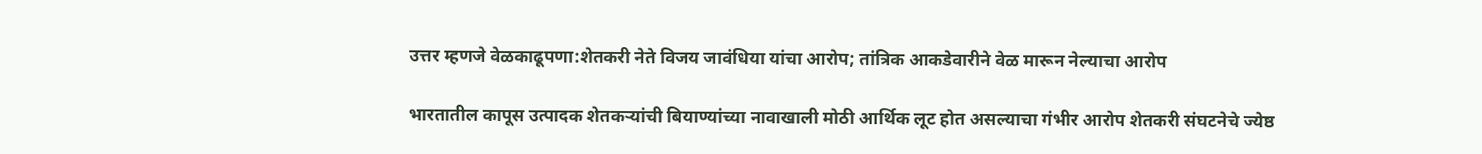उत्तर म्हणजे वेळकाढूपणा:शेतकरी नेते विजय जावंधिया यांचा आरोप; तांत्रिक आकडेवारीने वेळ मारून नेल्याचा आरोप

भारतातील कापूस उत्पादक शेतकऱ्यांची बियाण्यांच्या नावाखाली मोठी आर्थिक लूट होत असल्याचा गंभीर आरोप शेतकरी संघटनेचे ज्येष्ठ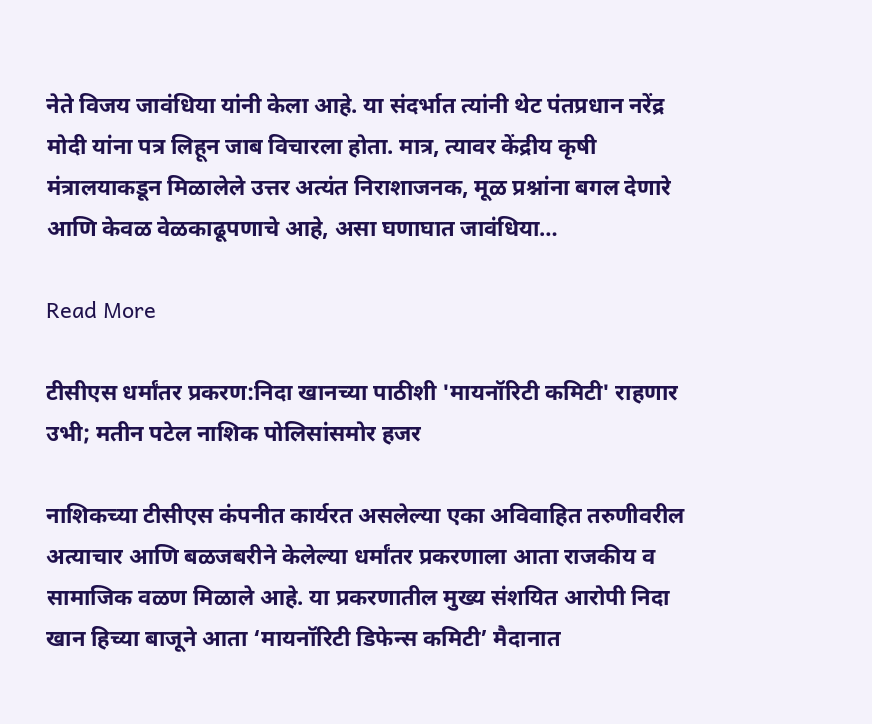नेते विजय जावंधिया यांनी केला आहे. या संदर्भात त्यांनी थेट पंतप्रधान नरेंद्र मोदी यांना पत्र लिहून जाब विचारला होता. मात्र, त्यावर केंद्रीय कृषी मंत्रालयाकडून मिळालेले उत्तर अत्यंत निराशाजनक, मूळ प्रश्नांना बगल देणारे आणि केवळ वेळकाढूपणाचे आहे, असा घणाघात जावंधिया…

Read More

टीसीएस धर्मांतर प्रकरण:निदा खानच्या पाठीशी 'मायनॉरिटी कमिटी' राहणार उभी; मतीन पटेल नाशिक पोलिसांसमोर हजर

नाशिकच्या टीसीएस कंपनीत कार्यरत असलेल्या एका अविवाहित तरुणीवरील अत्याचार आणि बळजबरीने केलेल्या धर्मांतर प्रकरणाला आता राजकीय व सामाजिक वळण मिळाले आहे. या प्रकरणातील मुख्य संशयित आरोपी निदा खान हिच्या बाजूने आता ‘मायनॉरिटी डिफेन्स कमिटी’ मैदानात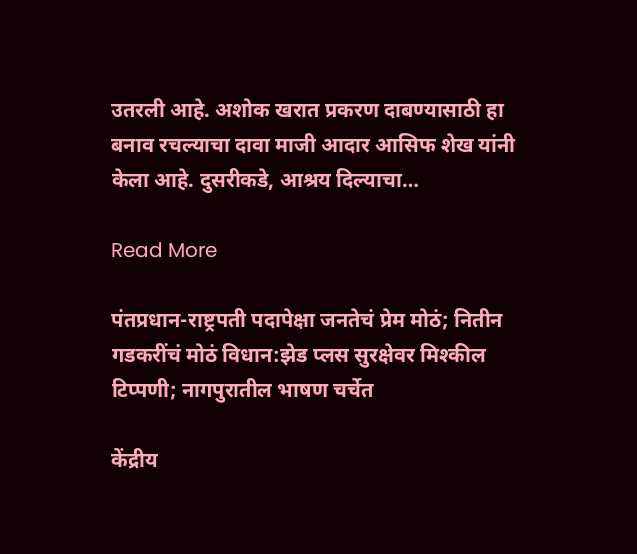उतरली आहे. अशोक खरात प्रकरण दाबण्यासाठी हा बनाव रचल्याचा दावा माजी आदार आसिफ शेख यांनी केला आहे. दुसरीकडे, आश्रय दिल्याचा…

Read More

पंतप्रधान-राष्ट्रपती पदापेक्षा जनतेचं प्रेम मोठं; नितीन गडकरींचं मोठं विधान:झेड प्लस सुरक्षेवर मिश्कील टिप्पणी; नागपुरातील भाषण चर्चेत

केंद्रीय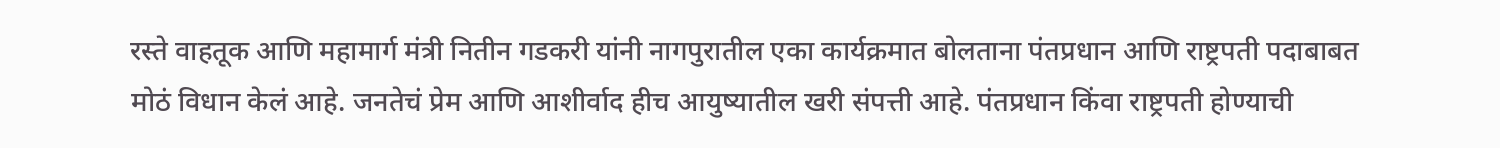रस्ते वाहतूक आणि महामार्ग मंत्री नितीन गडकरी यांनी नागपुरातील एका कार्यक्रमात बोलताना पंतप्रधान आणि राष्ट्रपती पदाबाबत मोठं विधान केलं आहे. जनतेचं प्रेम आणि आशीर्वाद हीच आयुष्यातील खरी संपत्ती आहे. पंतप्रधान किंवा राष्ट्रपती होण्याची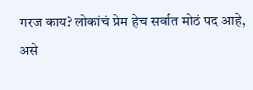गरज काय? लोकांचं प्रेम हेच सर्वात मोठं पद आहे, असे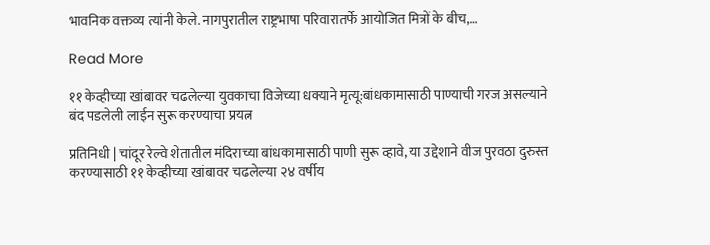भावनिक वक्तव्य त्यांनी केले. नागपुरातील राष्ट्रभाषा परिवारातर्फे आयोजित मित्रों के बीच,…

Read More

११ केव्हीच्या खांबावर चढलेल्या युवकाचा विजेच्या धक्याने मृत्यू:बांधकामासाठी पाण्याची गरज असल्याने बंद पडलेली लाईन सुरू करण्याचा प्रयत्न

प्रतिनिधी | चांदूर रेल्वे शेतातील मंदिराच्या बांधकामासाठी पाणी सुरू व्हावे, या उद्देशाने वीज पुरवठा दुरुस्त करण्यासाठी ११ केव्हीच्या खांबावर चढलेल्या २४ वर्षीय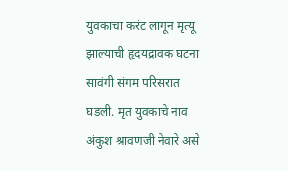युवकाचा करंट लागून मृत्यू झाल्याची हृदयद्रावक घटना सावंगी संगम परिसरात घडली. मृत युवकाचे नाव अंकुश श्रावणजी नेवारे असे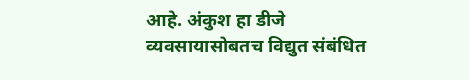आहे. अंकुश हा डीजे व्यवसायासोबतच विद्युत संबंधित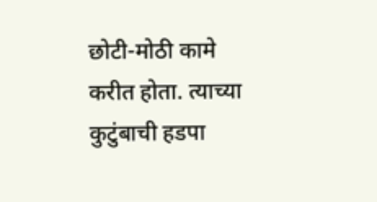छोटी-मोठी कामे करीत होता. त्याच्या कुटुंबाची हडपा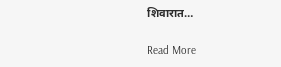शिवारात…

Read More